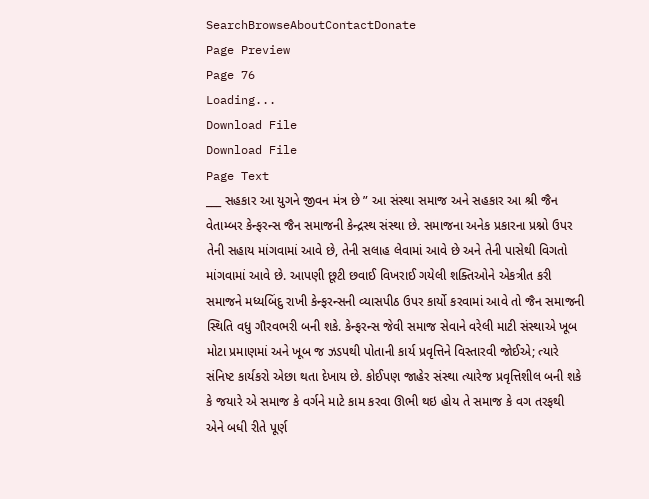SearchBrowseAboutContactDonate
Page Preview
Page 76
Loading...
Download File
Download File
Page Text
___ સહકાર આ યુગને જીવન મંત્ર છે ” આ સંસ્થા સમાજ અને સહકાર આ શ્રી જૈન વેતામ્બર કેન્ફરન્સ જૈન સમાજની કેન્દ્રસ્થ સંસ્થા છે. સમાજના અનેક પ્રકારના પ્રશ્નો ઉપર તેની સહાય માંગવામાં આવે છે, તેની સલાહ લેવામાં આવે છે અને તેની પાસેથી વિગતો માંગવામાં આવે છે. આપણી છૂટી છવાઈ વિખરાઈ ગયેલી શક્તિઓને એકત્રીત કરી સમાજને મધ્યબિંદુ રાખી કેન્ફરન્સની વ્યાસપીઠ ઉપર કાર્યો કરવામાં આવે તો જૈન સમાજની સ્થિતિ વધુ ગૌરવભરી બની શકે. કેન્ફરન્સ જેવી સમાજ સેવાને વરેલી માટી સંસ્થાએ ખૂબ મોટા પ્રમાણમાં અને ખૂબ જ ઝડપથી પોતાની કાર્ય પ્રવૃત્તિને વિસ્તારવી જોઈએ; ત્યારે સંનિષ્ટ કાર્યકરો એછા થતા દેખાય છે. કોઈપણ જાહેર સંસ્થા ત્યારેજ પ્રવૃત્તિશીલ બની શકે કે જયારે એ સમાજ કે વર્ગને માટે કામ કરવા ઊભી થઇ હોય તે સમાજ કે વગ તરફથી એને બધી રીતે પૂર્ણ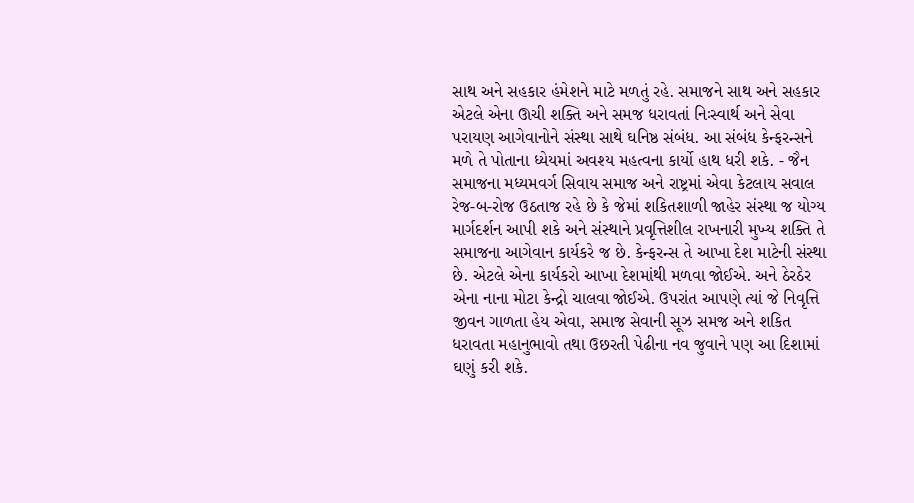સાથ અને સહકાર હંમેશને માટે મળતું રહે. સમાજને સાથ અને સહકાર એટલે એના ઊચી શક્તિ અને સમજ ધરાવતાં નિઃસ્વાર્થ અને સેવા પરાયણ આગેવાનોને સંસ્થા સાથે ઘનિષ્ઠ સંબંધ. આ સંબંધ કેન્ફરન્સને મળે તે પોતાના ધ્યેયમાં અવશ્ય મહત્વના કાર્યો હાથ ધરી શકે. - જૈન સમાજના મધ્યમવર્ગ સિવાય સમાજ અને રાષ્ટ્રમાં એવા કેટલાય સવાલ રેજ-બ-રોજ ઉઠતાજ રહે છે કે જેમાં શકિતશાળી જાહેર સંસ્થા જ યોગ્ય માર્ગદર્શન આપી શકે અને સંસ્થાને પ્રવૃત્તિશીલ રાખનારી મુખ્ય શક્તિ તે સમાજના આગેવાન કાર્યકરે જ છે. કેન્ફરન્સ તે આખા દેશ માટેની સંસ્થા છે. એટલે એના કાર્યકરો આખા દેશમાંથી મળવા જોઈએ. અને ઠેરઠેર એના નાના મોટા કેન્દ્રો ચાલવા જોઈએ. ઉપરાંત આપણે ત્યાં જે નિવૃત્તિ જીવન ગાળતા હેય એવા, સમાજ સેવાની સૂઝ સમજ અને શકિત ધરાવતા મહાનુભાવો તથા ઉછરતી પેઢીના નવ જુવાને પણ આ દિશામાં ઘણું કરી શકે.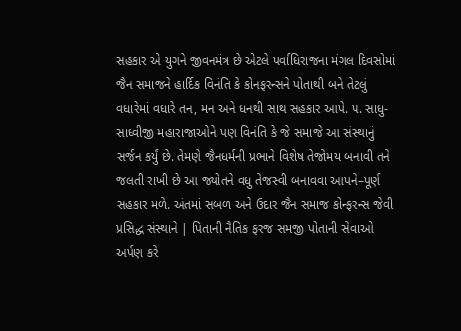સહકાર એ યુગને જીવનમંત્ર છે એટલે પર્વાધિરાજના મંગલ દિવસોમાં જૈન સમાજને હાર્દિક વિનંતિ કે કોનફરન્સને પોતાથી બને તેટલું વધારેમાં વધારે તન, મન અને ધનથી સાથ સહકાર આપે. ૫. સાધુ-સાધ્વીજી મહારાજાઓને પણ વિનંતિ કે જે સમાજે આ સંસ્થાનું સર્જન કર્યું છે. તેમણે જૈનધર્મની પ્રભાને વિશેષ તેજોમય બનાવી તને જલતી રાખી છે આ જ્યોતને વધુ તેજસ્વી બનાવવા આપને–પૂર્ણ સહકાર મળે. અંતમાં સબળ અને ઉદાર જૈન સમાજ કોન્ફરન્સ જેવી પ્રસિદ્ધ સંસ્થાને | પિતાની નૈતિક ફરજ સમજી પોતાની સેવાઓ અર્પણ કરે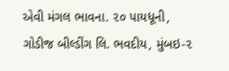એવી મંગલ ભાવના. ૨૦ પાયધૂની, ગોડીજ બીલ્ડીંગ લિ. ભવદીય, મુંબઇ-૨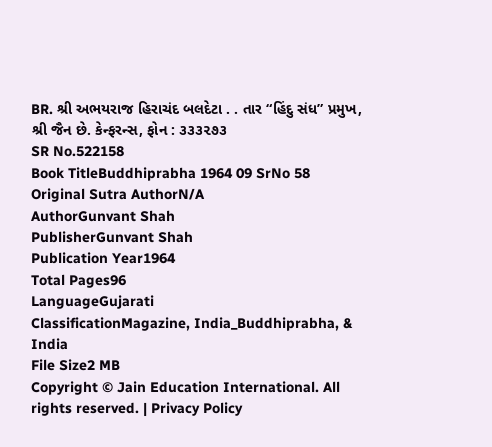BR. શ્રી અભયરાજ હિરાચંદ બલદેટા . . તાર “હિંદુ સંધ” પ્રમુખ, શ્રી જૈન છે. કેન્ફરન્સ, ફોન : ૩૩૩૨૭૩
SR No.522158
Book TitleBuddhiprabha 1964 09 SrNo 58
Original Sutra AuthorN/A
AuthorGunvant Shah
PublisherGunvant Shah
Publication Year1964
Total Pages96
LanguageGujarati
ClassificationMagazine, India_Buddhiprabha, & India
File Size2 MB
Copyright © Jain Education International. All rights reserved. | Privacy Policy